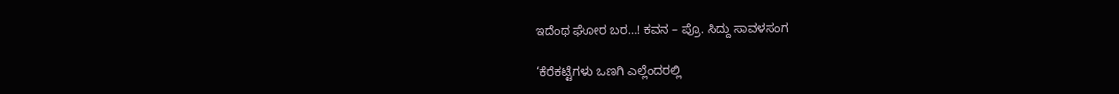ಇದೆಂಥ ಘೋರ ಬರ…! ಕವನ – ಪ್ರೊ. ಸಿದ್ದು ಸಾವಳಸಂಗ

‘ಕೆರೆಕಟ್ಟೆಗಳು ಒಣಗಿ ಎಲ್ಲೆಂದರಲ್ಲಿ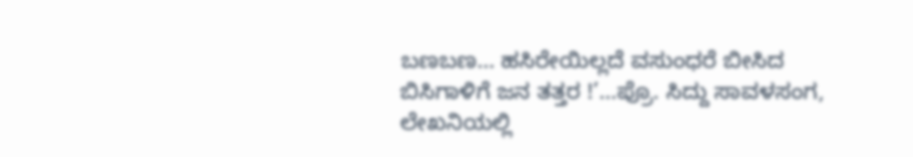ಬಣಬಣ… ಹಸಿರೇಯಿಲ್ಲದೆ ವಸುಂಧರೆ ಬೀಸಿದ ಬಿಸಿಗಾಳಿಗೆ ಜನ ತತ್ತರ !’…ಪ್ರೊ. ಸಿದ್ದು ಸಾವಳಸಂಗ, ಲೇಖನಿಯಲ್ಲಿ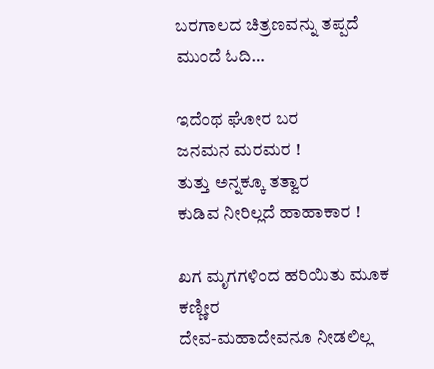ಬರಗಾಲದ ಚಿತ್ರಣವನ್ನು ತಪ್ಪದೆ ಮುಂದೆ ಓದಿ…

ಇದೆಂಥ ಘೋರ ಬರ
ಜನಮನ ಮರಮರ !
ತುತ್ತು ಅನ್ನಕ್ಕೂ ತತ್ವಾರ
ಕುಡಿವ ನೀರಿಲ್ಲದೆ ಹಾಹಾಕಾರ !

ಖಗ ಮೃಗಗಳಿಂದ ಹರಿಯಿತು ಮೂಕ ಕಣ್ಣೀರ
ದೇವ-ಮಹಾದೇವನೂ ನೀಡಲಿಲ್ಲ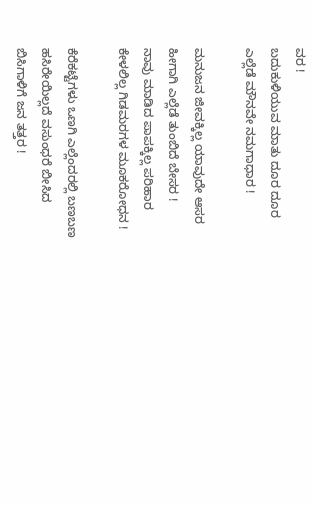ವರ !
ಬದುಕುಳಿಯುವ ಮಾತು ದೂರ ದೂರ
ಎಲ್ಲೆಡೆ ಮೌನವೇ ನಮಗಾಧಾರ !

ಮನುಜನ ಜೀವಕ್ಕಿಲ್ಲ ಯಾವುದೇ ಆಸರ
ಹೀಗಾಗಿ ಎಲ್ಲೆಡೆ ತುಂಬಿದೆ ಬೇಸರ !
ನಾವು ಮಾಡಿದ ಪಾಪಕ್ಕಿಲ್ಲ ಪರಿಹಾರ
ಕೇಳಲಿಲ್ಲ ಗಿಡಮರಗಳ ಮೂಕರೋಧನ !

ಕೆರೆಕಟ್ಟೆಗಳು ಒಣಗಿ ಎಲ್ಲೆಂದರಲ್ಲಿ ಬಣಬಣ
ಹಸಿರೇಯಿಲ್ಲದೆ ವಸುಂಧರೆ ಬೀಸಿದ
ಬಿಸಿಗಾಳಿಗೆ ಜನ ತತ್ತರ !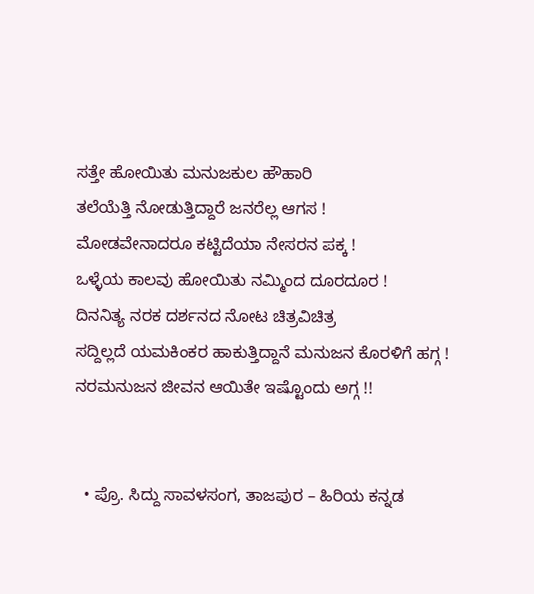ಸತ್ತೇ ಹೋಯಿತು ಮನುಜಕುಲ ಹೌಹಾರಿ
ತಲೆಯೆತ್ತಿ ನೋಡುತ್ತಿದ್ದಾರೆ ಜನರೆಲ್ಲ ಆಗಸ !
ಮೋಡವೇನಾದರೂ ಕಟ್ಟಿದೆಯಾ ನೇಸರನ ಪಕ್ಕ !
ಒಳ್ಳೆಯ ಕಾಲವು ಹೋಯಿತು ನಮ್ಮಿಂದ ದೂರದೂರ !
ದಿನನಿತ್ಯ ನರಕ ದರ್ಶನದ ನೋಟ ಚಿತ್ರವಿಚಿತ್ರ
ಸದ್ದಿಲ್ಲದೆ ಯಮಕಿಂಕರ ಹಾಕುತ್ತಿದ್ದಾನೆ ಮನುಜನ ಕೊರಳಿಗೆ ಹಗ್ಗ !
ನರಮನುಜನ ಜೀವನ ಆಯಿತೇ ಇಷ್ಟೊಂದು ಅಗ್ಗ !!


  • ಪ್ರೊ. ಸಿದ್ದು ಸಾವಳಸಂಗ, ತಾಜಪುರ – ಹಿರಿಯ ಕನ್ನಡ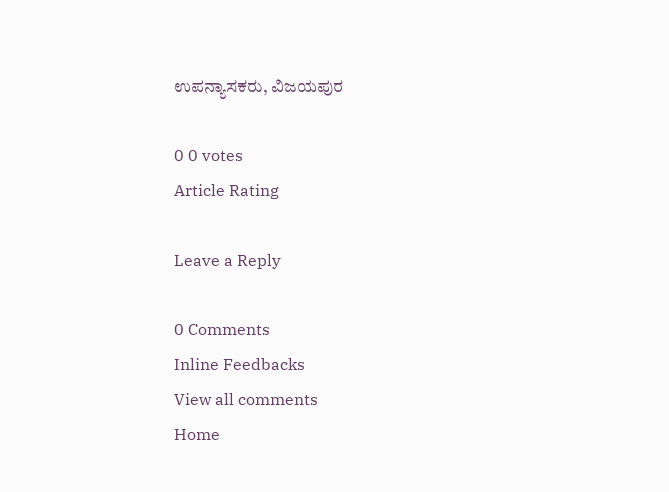ಉಪನ್ಯಾಸಕರು, ವಿಜಯಪುರ

0 0 votes
Article Rating

Leave a Reply

0 Comments
Inline Feedbacks
View all comments
Home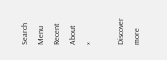Search
Menu
Recent
About
×

Discover more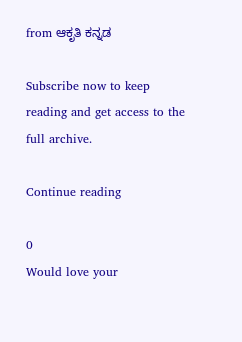from ಆಕೃತಿ ಕನ್ನಡ

Subscribe now to keep reading and get access to the full archive.

Continue reading

0
Would love your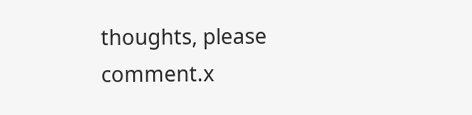thoughts, please comment.x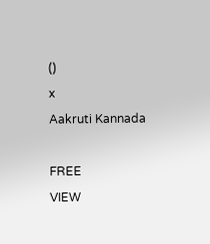()
x
Aakruti Kannada

FREE
VIEW